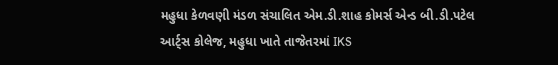મહુધા કેળવણી મંડળ સંચાલિત એમ.ડી.શાહ કોમર્સ એન્ડ બી.ડી.પટેલ આર્ટ્સ કોલેજ, મહુધા ખાતે તાજેતરમાં IKS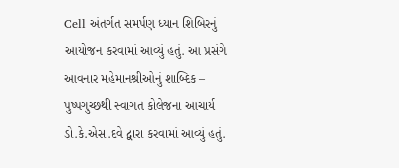Cell અંતર્ગત સમર્પણ ધ્યાન શિબિરનું આયોજન કરવામાં આવ્યું હતું. આ પ્રસંગે આવનાર મહેમાનશ્રીઓનું શાબ્દિક – પુષ્પગુચ્છથી સ્વાગત કોલેજના આચાર્ય ડો.કે.એસ.દવે દ્વારા કરવામાં આવ્યું હતું.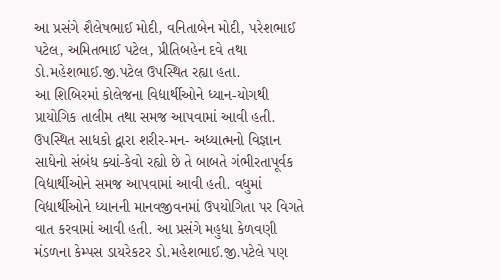આ પ્રસંગે શૈલેષભાઈ મોદી, વનિતાબેન મોદી, પરેશભાઈ પટેલ, અમિતભાઈ પટેલ, પ્રીતિબહેન દવે તથા ડો.મહેશભાઈ.જી.પટેલ ઉપસ્થિત રહ્યા હતા.
આ શિબિરમાં કોલેજના વિદ્યાર્થીઓને ધ્યાન-યોગથી પ્રાયોગિક તાલીમ તથા સમજ આપવામાં આવી હતી. ઉપસ્થિત સાધકો દ્વારા શરીર-મન- અધ્યાત્મનો વિજ્ઞાન સાધેનો સંબંધ ક્યાં-કેવો રહ્યો છે તે બાબતે ગંભીરતાપૂર્વક વિદ્યાર્થીઓને સમજ આપવામાં આવી હતી. વધુમાં વિદ્યાર્થીઓને ધ્યાનની માનવજીવનમાં ઉપયોગિતા પર વિગતે વાત કરવામાં આવી હતી. આ પ્રસંગે મહુધા કેળવણી મંડળના કેમ્પસ ડાયરેકટર ડો.મહેશભાઈ.જી.પટેલે પણ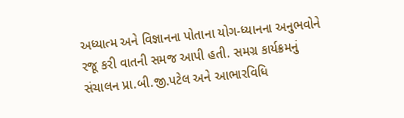અધ્યાત્મ અને વિજ્ઞાનના પોતાના યોગ-ધ્યાનના અનુભવોને રજૂ કરી વાતની સમજ આપી હતી. સમગ્ર કાર્યક્રમનું સંચાલન પ્રા.બી.જી.પટેલ અને આભારવિધિ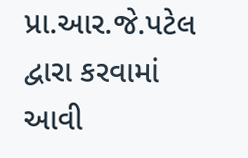પ્રા.આર.જે.પટેલ દ્વારા કરવામાં આવી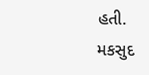હતી.
મકસુદ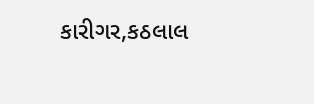કારીગર,કઠલાલ